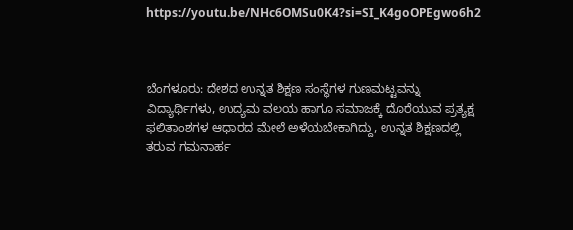https://youtu.be/NHc6OMSu0K4?si=SI_K4goOPEgwo6h2



ಬೆಂಗಳೂರು: ದೇಶದ ಉನ್ನತ ಶಿಕ್ಷಣ ಸಂಸ್ಥೆಗಳ ಗುಣಮಟ್ಟವನ್ನು ವಿದ್ಯಾರ್ಥಿಗಳು, ಉದ್ಯಮ ವಲಯ ಹಾಗೂ ಸಮಾಜಕ್ಕೆ ದೊರೆಯುವ ಪ್ರತ್ಯಕ್ಷ ಫಲಿತಾಂಶಗಳ ಆಧಾರದ ಮೇಲೆ ಅಳೆಯಬೇಕಾಗಿದ್ದು, ಉನ್ನತ ಶಿಕ್ಷಣದಲ್ಲಿ ತರುವ ಗಮನಾರ್ಹ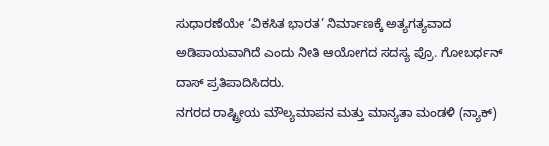ಸುಧಾರಣೆಯೇ ‘ವಿಕಸಿತ ಭಾರತ’ ನಿರ್ಮಾಣಕ್ಕೆ ಅತ್ಯಗತ್ಯವಾದ ಅಡಿಪಾಯವಾಗಿದೆ ಎಂದು ನೀತಿ ಆಯೋಗದ ಸದಸ್ಯ ಪ್ರೊ. ಗೋಬರ್ಧನ್ ದಾಸ್ ಪ್ರತಿಪಾದಿಸಿದರು.
ನಗರದ ರಾಷ್ಟ್ರೀಯ ಮೌಲ್ಯಮಾಪನ ಮತ್ತು ಮಾನ್ಯತಾ ಮಂಡಳಿ (ನ್ಯಾಕ್)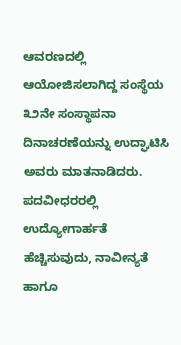ಆವರಣದಲ್ಲಿ ಆಯೋಜಿಸಲಾಗಿದ್ದ ಸಂಸ್ಥೆಯ ೩೨ನೇ ಸಂಸ್ಥಾಪನಾ ದಿನಾಚರಣೆಯನ್ನು ಉದ್ಘಾಟಿಸಿ ಅವರು ಮಾತನಾಡಿದರು. ಪದವೀಧರರಲ್ಲಿ ಉದ್ಯೋಗಾರ್ಹತೆ ಹೆಚ್ಚಿಸುವುದು, ನಾವೀನ್ಯತೆ ಹಾಗೂ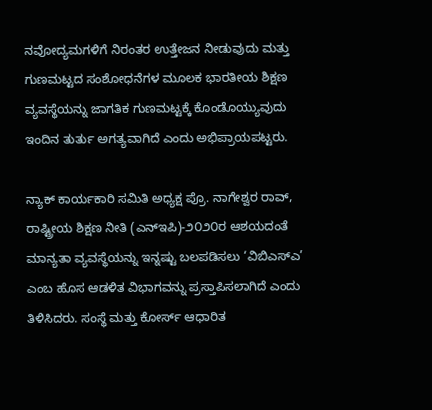ನವೋದ್ಯಮಗಳಿಗೆ ನಿರಂತರ ಉತ್ತೇಜನ ನೀಡುವುದು ಮತ್ತು ಗುಣಮಟ್ಟದ ಸಂಶೋಧನೆಗಳ ಮೂಲಕ ಭಾರತೀಯ ಶಿಕ್ಷಣ ವ್ಯವಸ್ಥೆಯನ್ನು ಜಾಗತಿಕ ಗುಣಮಟ್ಟಕ್ಕೆ ಕೊಂಡೊಯ್ಯುವುದು ಇಂದಿನ ತುರ್ತು ಅಗತ್ಯವಾಗಿದೆ ಎಂದು ಅಭಿಪ್ರಾಯಪಟ್ಟರು.

ನ್ಯಾಕ್ ಕಾರ್ಯಕಾರಿ ಸಮಿತಿ ಅಧ್ಯಕ್ಷ ಪ್ರೊ. ನಾಗೇಶ್ವರ ರಾವ್, ರಾಷ್ಟ್ರೀಯ ಶಿಕ್ಷಣ ನೀತಿ (ಎನ್ಇಪಿ)-೨೦೨೦ರ ಆಶಯದಂತೆ ಮಾನ್ಯತಾ ವ್ಯವಸ್ಥೆಯನ್ನು ಇನ್ನಷ್ಟು ಬಲಪಡಿಸಲು ‘ವಿಬಿಎಸ್ಎ’ ಎಂಬ ಹೊಸ ಆಡಳಿತ ವಿಭಾಗವನ್ನು ಪ್ರಸ್ತಾಪಿಸಲಾಗಿದೆ ಎಂದು ತಿಳಿಸಿದರು. ಸಂಸ್ಥೆ ಮತ್ತು ಕೋರ್ಸ್ ಆಧಾರಿತ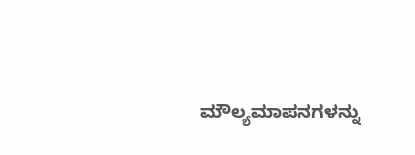ಮೌಲ್ಯಮಾಪನಗಳನ್ನು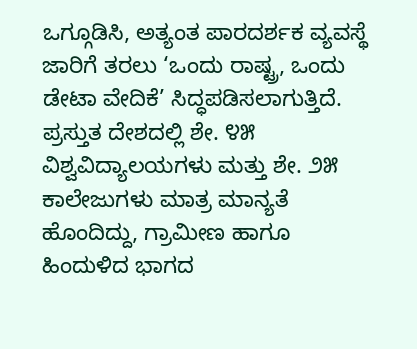ಒಗ್ಗೂಡಿಸಿ, ಅತ್ಯಂತ ಪಾರದರ್ಶಕ ವ್ಯವಸ್ಥೆ ಜಾರಿಗೆ ತರಲು ‘ಒಂದು ರಾಷ್ಟ್ರ, ಒಂದು ಡೇಟಾ ವೇದಿಕೆ’ ಸಿದ್ಧಪಡಿಸಲಾಗುತ್ತಿದೆ. ಪ್ರಸ್ತುತ ದೇಶದಲ್ಲಿ ಶೇ. ೪೫ ವಿಶ್ವವಿದ್ಯಾಲಯಗಳು ಮತ್ತು ಶೇ. ೨೫ ಕಾಲೇಜುಗಳು ಮಾತ್ರ ಮಾನ್ಯತೆ ಹೊಂದಿದ್ದು, ಗ್ರಾಮೀಣ ಹಾಗೂ ಹಿಂದುಳಿದ ಭಾಗದ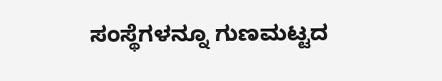ಸಂಸ್ಥೆಗಳನ್ನೂ ಗುಣಮಟ್ಟದ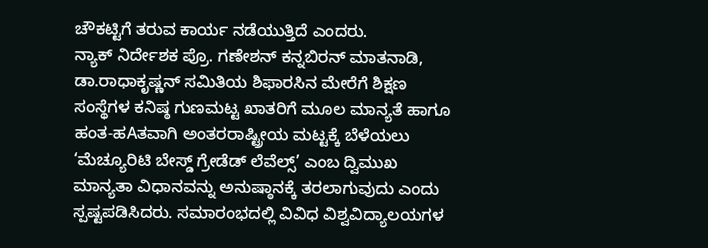ಚೌಕಟ್ಟಿಗೆ ತರುವ ಕಾರ್ಯ ನಡೆಯುತ್ತಿದೆ ಎಂದರು.
ನ್ಯಾಕ್ ನಿರ್ದೇಶಕ ಪ್ರೊ. ಗಣೇಶನ್ ಕನ್ನಬಿರನ್ ಮಾತನಾಡಿ, ಡಾ.ರಾಧಾಕೃಷ್ಣನ್ ಸಮಿತಿಯ ಶಿಫಾರಸಿನ ಮೇರೆಗೆ ಶಿಕ್ಷಣ ಸಂಸ್ಥೆಗಳ ಕನಿಷ್ಠ ಗುಣಮಟ್ಟ ಖಾತರಿಗೆ ಮೂಲ ಮಾನ್ಯತೆ ಹಾಗೂ ಹಂತ-ಹAತವಾಗಿ ಅಂತರರಾಷ್ಟ್ರೀಯ ಮಟ್ಟಕ್ಕೆ ಬೆಳೆಯಲು ‘ಮೆಚ್ಯೂರಿಟಿ ಬೇಸ್ಡ್ ಗ್ರೇಡೆಡ್ ಲೆವೆಲ್ಸ್’ ಎಂಬ ದ್ವಿಮುಖ ಮಾನ್ಯತಾ ವಿಧಾನವನ್ನು ಅನುಷ್ಠಾನಕ್ಕೆ ತರಲಾಗುವುದು ಎಂದು ಸ್ಪಷ್ಟಪಡಿಸಿದರು. ಸಮಾರಂಭದಲ್ಲಿ ವಿವಿಧ ವಿಶ್ವವಿದ್ಯಾಲಯಗಳ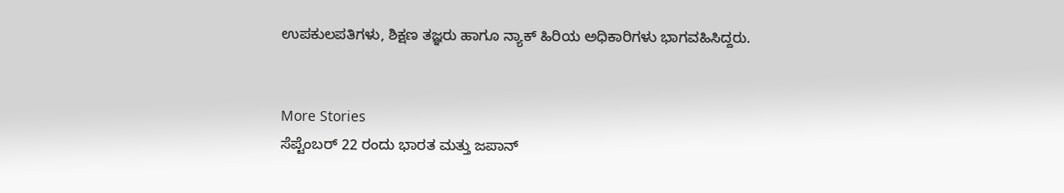ಉಪಕುಲಪತಿಗಳು, ಶಿಕ್ಷಣ ತಜ್ಞರು ಹಾಗೂ ನ್ಯಾಕ್ ಹಿರಿಯ ಅಧಿಕಾರಿಗಳು ಭಾಗವಹಿಸಿದ್ದರು.


More Stories
ಸೆಪ್ಟೆಂಬರ್ 22 ರಂದು ಭಾರತ ಮತ್ತು ಜಪಾನ್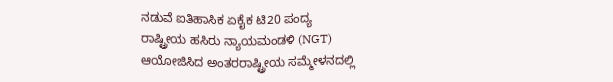ನಡುವೆ ಐತಿಹಾಸಿಕ ಏಕೈಕ ಟಿ20 ಪಂದ್ಯ
ರಾಷ್ಟ್ರೀಯ ಹಸಿರು ನ್ಯಾಯಮಂಡಳಿ (NGT) ಆಯೋಜಿಸಿದ ಅಂತರರಾಷ್ಟ್ರೀಯ ಸಮ್ಮೇಳನದಲ್ಲಿ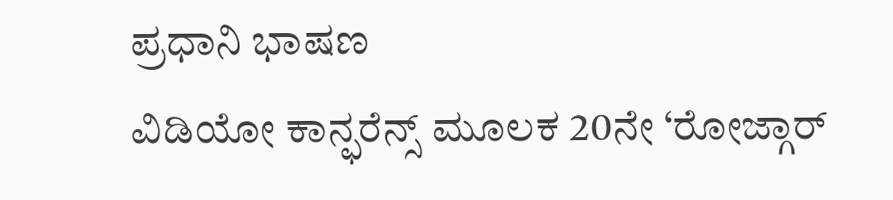ಪ್ರಧಾನಿ ಭಾಷಣ
ವಿಡಿಯೋ ಕಾನ್ಫರೆನ್ಸ್ ಮೂಲಕ 20ನೇ ‘ರೋಜ್ಗಾರ್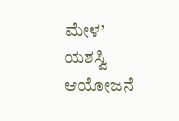ಮೇಳ’ ಯಶಸ್ವಿ ಆಯೋಜನೆ